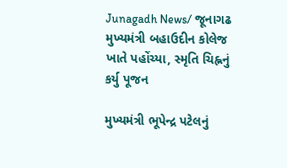Junagadh News/ જૂનાગઢ મુખ્યમંત્રી બહાઉદીન કોલેજ ખાતે પહોંચ્યા, સ્મૃતિ ચિહ્નનું કર્યુ પૂજન

મુખ્યમંત્રી ભૂપેન્દ્ર પટેલનું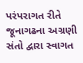પરંપરાગત રીતે જૂનાગઢના અગ્રણી સંતો દ્વારા સ્વાગત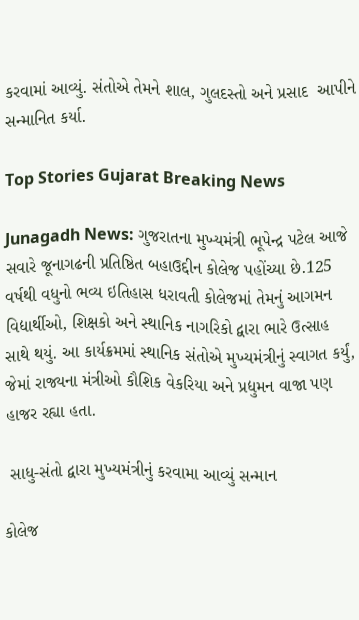કરવામાં આવ્યું. સંતોએ તેમને શાલ, ગુલદસ્તો અને પ્રસાદ  આપીને સન્માનિત કર્યા.

Top Stories Gujarat Breaking News

Junagadh News: ગુજરાતના મુખ્યમંત્રી ભૂપેન્દ્ર પટેલ આજે સવારે જૂનાગઢની પ્રતિષ્ઠિત બહાઉદ્દીન કોલેજ પહોંચ્યા છે.125 વર્ષથી વધુનો ભવ્ય ઇતિહાસ ધરાવતી કોલેજમાં તેમનું આગમન વિદ્યાર્થીઓ, શિક્ષકો અને સ્થાનિક નાગરિકો દ્વારા ભારે ઉત્સાહ સાથે થયું. આ કાર્યક્રમમાં સ્થાનિક સંતોએ મુખ્યમંત્રીનું સ્વાગત કર્યું, જેમાં રાજ્યના મંત્રીઓ કૌશિક વેકરિયા અને પ્રદ્યુમન વાજા પણ હાજર રહ્યા હતા.

 સાધુ-સંતો દ્વારા મુખ્યમંત્રીનું કરવામા આવ્યું સન્માન

કોલેજ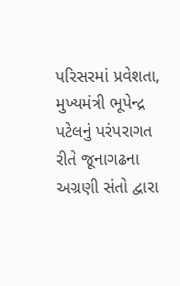પરિસરમાં પ્રવેશતા, મુખ્યમંત્રી ભૂપેન્દ્ર પટેલનું પરંપરાગત રીતે જૂનાગઢના અગ્રણી સંતો દ્વારા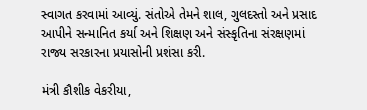સ્વાગત કરવામાં આવ્યું. સંતોએ તેમને શાલ, ગુલદસ્તો અને પ્રસાદ  આપીને સન્માનિત કર્યા અને શિક્ષણ અને સંસ્કૃતિના સંરક્ષણમાં રાજ્ય સરકારના પ્રયાસોની પ્રશંસા કરી.

મંત્રી કૌશીક વેકરીયા,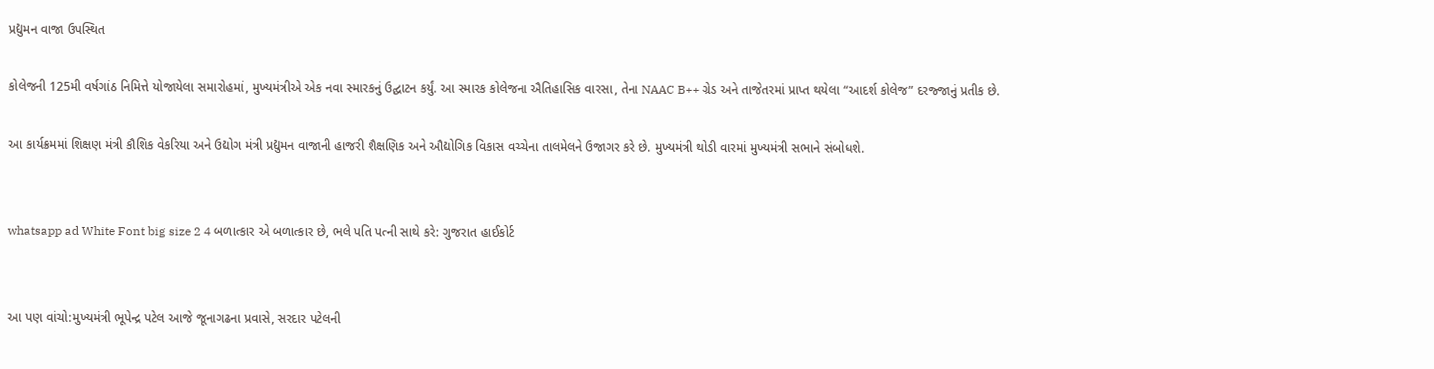પ્રદ્યુમન વાજા ઉપસ્થિત

કોલેજની 125મી વર્ષગાંઠ નિમિત્તે યોજાયેલા સમારોહમાં, મુખ્યમંત્રીએ એક નવા સ્મારકનું ઉદ્ઘાટન કર્યું. આ સ્મારક કોલેજના ઐતિહાસિક વારસા, તેના NAAC B++ ગ્રેડ અને તાજેતરમાં પ્રાપ્ત થયેલા “આદર્શ કોલેજ” દરજ્જાનું પ્રતીક છે.

આ કાર્યક્રમમાં શિક્ષણ મંત્રી કૌશિક વેકરિયા અને ઉદ્યોગ મંત્રી પ્રદ્યુમન વાજાની હાજરી શૈક્ષણિક અને ઔદ્યોગિક વિકાસ વચ્ચેના તાલમેલને ઉજાગર કરે છે. મુખ્યમંત્રી થોડી વારમાં મુખ્યમંત્રી સભાને સંબોધશે.


whatsapp ad White Font big size 2 4 બળાત્કાર એ બળાત્કાર છે, ભલે પતિ પત્ની સાથે કરે: ગુજરાત હાઈકોર્ટ


આ પણ વાંચો:મુખ્યમંત્રી ભૂપેન્દ્ર પટેલ આજે જૂનાગઢના પ્રવાસે, સરદાર પટેલની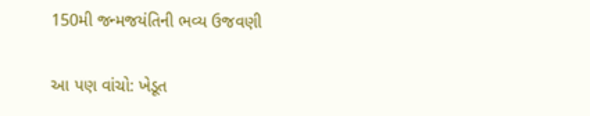150મી જન્મજયંતિની ભવ્ય ઉજવણી

આ પણ વાંચો: ખેડૂત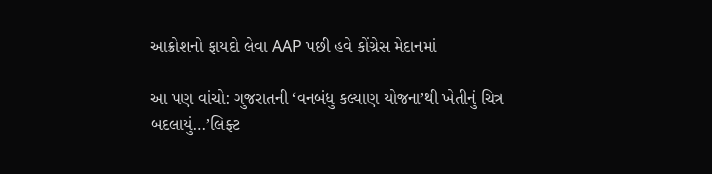આક્રોશનો ફાયદો લેવા AAP પછી હવે કોંગ્રેસ મેદાનમાં

આ પણ વાંચો: ગુજરાતની ‘વનબંધુ કલ્યાણ યોજના’થી ખેતીનું ચિત્ર બદલાયું…’લિફ્ટ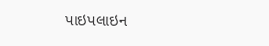પાઇપલાઇન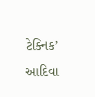ટેક્નિક’ આદિવા